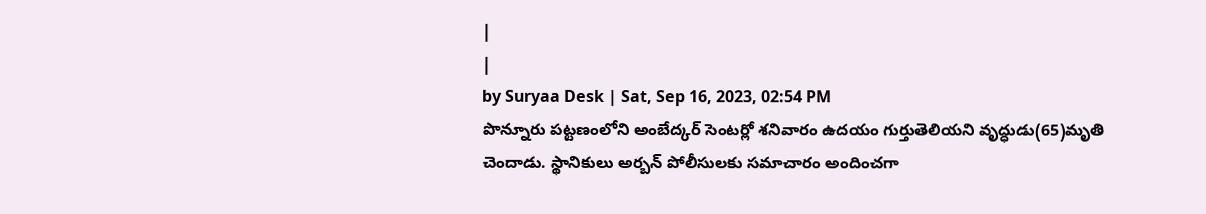|
|
by Suryaa Desk | Sat, Sep 16, 2023, 02:54 PM
పొన్నూరు పట్టణంలోని అంబేద్కర్ సెంటర్లో శనివారం ఉదయం గుర్తుతెలియని వృద్ధుడు(65)మృతి చెందాడు. స్థానికులు అర్బన్ పోలీసులకు సమాచారం అందించగా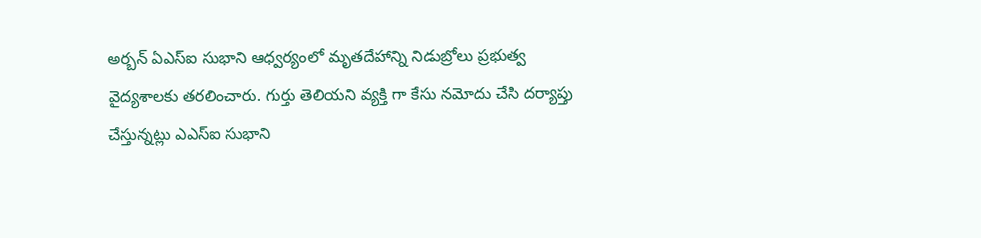అర్బన్ ఏఎస్ఐ సుభాని ఆధ్వర్యంలో మృతదేహాన్ని నిడుబ్రోలు ప్రభుత్వ వైద్యశాలకు తరలించారు. గుర్తు తెలియని వ్యక్తి గా కేసు నమోదు చేసి దర్యాప్తు చేస్తున్నట్లు ఎఎస్ఐ సుభాని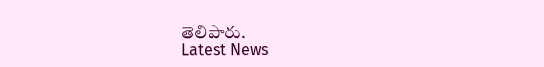తెలిపారు.
Latest News